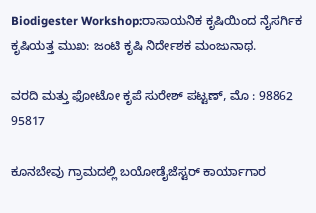Biodigester Workshop:ರಾಸಾಯನಿಕ ಕೃಷಿಯಿಂದ ನೈಸರ್ಗಿಕ ಕೃಷಿಯತ್ತ ಮುಖ: ಜಂಟಿ ಕೃಷಿ ನಿರ್ದೇಶಕ ಮಂಜುನಾಥ.

ವರದಿ ಮತ್ತು ಫೋಟೋ ಕೃಪೆ ಸುರೇಶ್ ಪಟ್ಟಣ್, ಮೊ : 98862 95817

ಕೂನಬೇವು ಗ್ರಾಮದಲ್ಲಿ ಬಯೋಡೈಜೆಸ್ಟರ್ ಕಾರ್ಯಾಗಾರ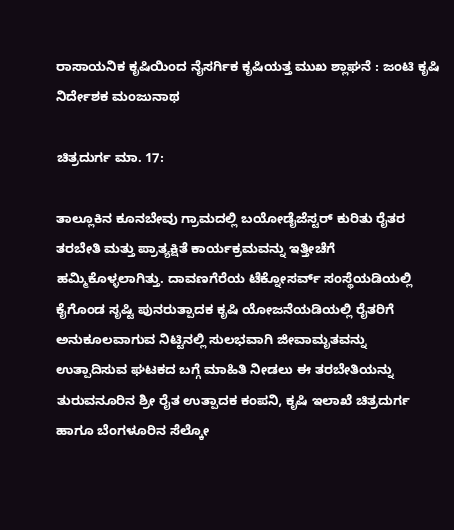ರಾಸಾಯನಿಕ ಕೃಷಿಯಿಂದ ನೈಸರ್ಗಿಕ ಕೃಷಿಯತ್ತ ಮುಖ ಶ್ಲಾಘನೆ : ಜಂಟಿ ಕೃಷಿ ನಿರ್ದೇಶಕ ಮಂಜುನಾಥ

ಚಿತ್ರದುರ್ಗ ಮಾ. 17:

ತಾಲ್ಲೂಕಿನ ಕೂನಬೇವು ಗ್ರಾಮದಲ್ಲಿ ಬಯೋಡೈಜೆಸ್ಟರ್ ಕುರಿತು ರೈತರ ತರಬೇತಿ ಮತ್ತು ಪ್ರಾತ್ಯಕ್ಷಿತೆ ಕಾರ್ಯಕ್ರಮವನ್ನು ಇತ್ತೀಚೆಗೆ ಹಮ್ಮಿಕೊಳ್ಳಲಾಗಿತ್ತು. ದಾವಣಗೆರೆಯ ಟೆಕ್ನೋಸರ್ವ್ ಸಂಸ್ಥೆಯಡಿಯಲ್ಲಿ ಕೈಗೊಂಡ ಸೃಷ್ಟಿ ಪುನರುತ್ಪಾದಕ ಕೃಷಿ ಯೋಜನೆಯಡಿಯಲ್ಲಿ ರೈತರಿಗೆ ಅನುಕೂಲವಾಗುವ ನಿಟ್ಟಿನಲ್ಲಿ ಸುಲಭವಾಗಿ ಜೀವಾಮೃತವನ್ನು ಉತ್ಪಾದಿಸುವ ಘಟಕದ ಬಗ್ಗೆ ಮಾಹಿತಿ ನೀಡಲು ಈ ತರಬೇತಿಯನ್ನು ತುರುವನೂರಿನ ಶ್ರೀ ರೈತ ಉತ್ಪಾದಕ ಕಂಪನಿ, ಕೃಷಿ ಇಲಾಖೆ ಚಿತ್ರದುರ್ಗ ಹಾಗೂ ಬೆಂಗಳೂರಿನ ಸೆಲ್ಕೋ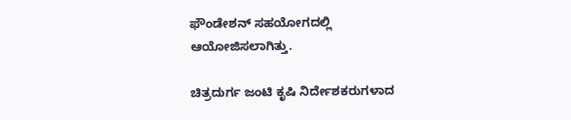ಫೌಂಡೇಶನ್ ಸಹಯೋಗದಲ್ಲಿ ಆಯೋಜಿಸಲಾಗಿತ್ತು.

ಚಿತ್ರದುರ್ಗ ಜಂಟಿ ಕೃಷಿ ನಿರ್ದೇಶಕರುಗಳಾದ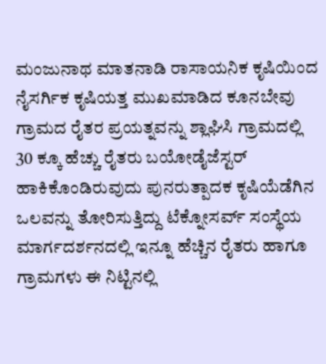ಮಂಜುನಾಥ ಮಾತನಾಡಿ ರಾಸಾಯನಿಕ ಕೃಷಿಯಿಂದ ನೈಸರ್ಗಿಕ ಕೃಷಿಯತ್ತ ಮುಖಮಾಡಿದ ಕೂನಬೇವು ಗ್ರಾಮದ ರೈತರ ಪ್ರಯತ್ನವನ್ನು ಶ್ಲಾಘಿಸಿ ಗ್ರಾಮದಲ್ಲಿ 30 ಕ್ಕೂ ಹೆಚ್ಚು ರೈತರು ಬಯೋಡೈಜೆಸ್ಟರ್ ಹಾಕಿಕೊಂಡಿರುವುದು ಪುನರುತ್ಪಾದಕ ಕೃಷಿಯೆಡೆಗಿನ ಒಲವನ್ನು ತೋರಿಸುತ್ತಿದ್ದು ಟೆಕ್ನೋಸರ್ವ್ ಸಂಸ್ಥೆಯ ಮಾರ್ಗದರ್ಶನದಲ್ಲಿ ಇನ್ನೂ ಹೆಚ್ಚಿನ ರೈತರು ಹಾಗೂ ಗ್ರಾಮಗಳು ಈ ನಿಟ್ಟಿನಲ್ಲಿ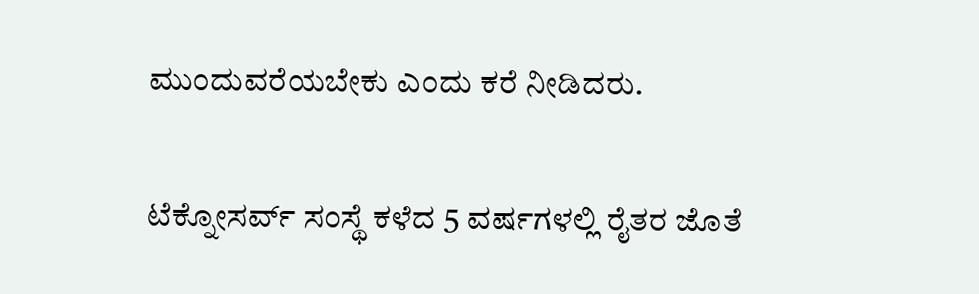ಮುಂದುವರೆಯಬೇಕು ಎಂದು ಕರೆ ನೀಡಿದರು.

ಟೆಕ್ನೋಸರ್ವ್ ಸಂಸ್ಥೆ ಕಳೆದ 5 ವರ್ಷಗಳಲ್ಲಿ ರೈತರ ಜೊತೆ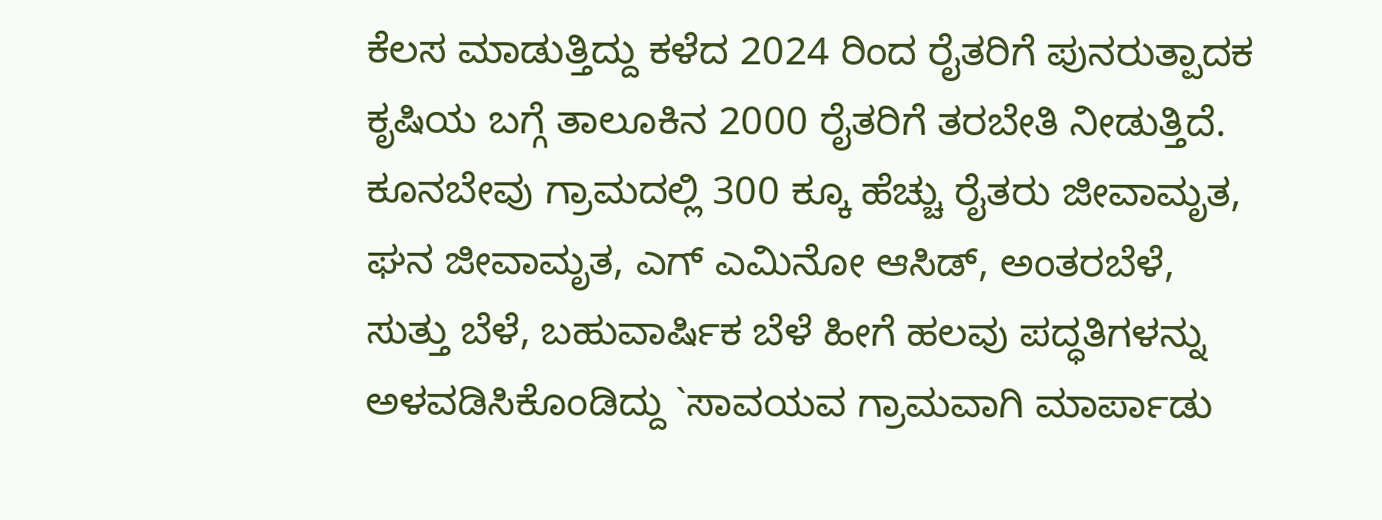ಕೆಲಸ ಮಾಡುತ್ತಿದ್ದು ಕಳೆದ 2024 ರಿಂದ ರೈತರಿಗೆ ಪುನರುತ್ಪಾದಕ ಕೃಷಿಯ ಬಗ್ಗೆ ತಾಲೂಕಿನ 2000 ರೈತರಿಗೆ ತರಬೇತಿ ನೀಡುತ್ತಿದೆ. ಕೂನಬೇವು ಗ್ರಾಮದಲ್ಲಿ 300 ಕ್ಕೂ ಹೆಚ್ಚು ರೈತರು ಜೀವಾಮೃತ, ಘನ ಜೀವಾಮೃತ, ಎಗ್ ಎಮಿನೋ ಆಸಿಡ್, ಅಂತರಬೆಳೆ, ಸುತ್ತು ಬೆಳೆ, ಬಹುವಾರ್ಷಿಕ ಬೆಳೆ ಹೀಗೆ ಹಲವು ಪದ್ಧತಿಗಳನ್ನು ಅಳವಡಿಸಿಕೊಂಡಿದ್ದು `ಸಾವಯವ ಗ್ರಾಮವಾಗಿ ಮಾರ್ಪಾಡು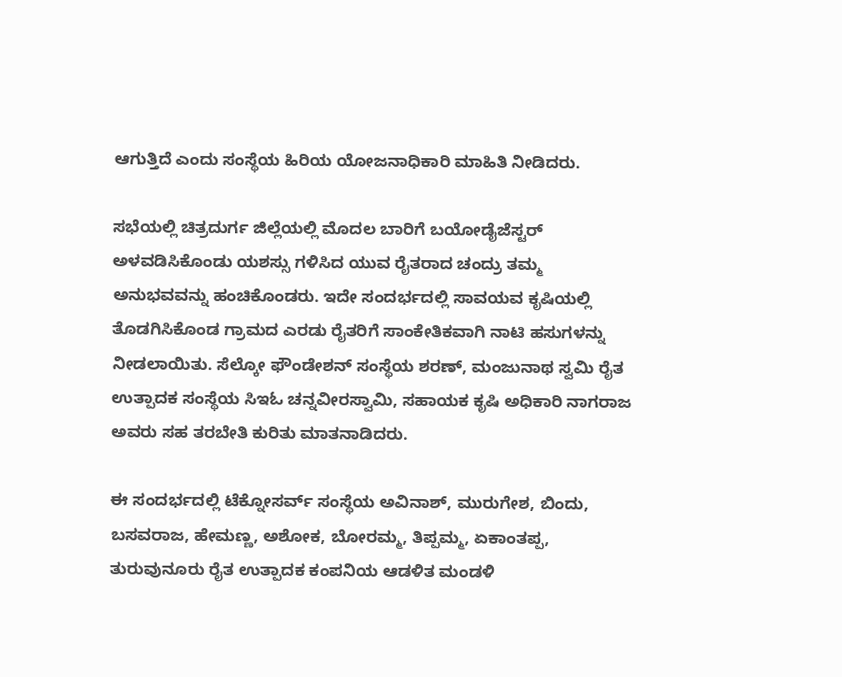ಆಗುತ್ತಿದೆ ಎಂದು ಸಂಸ್ಥೆಯ ಹಿರಿಯ ಯೋಜನಾಧಿಕಾರಿ ಮಾಹಿತಿ ನೀಡಿದರು.

ಸಭೆಯಲ್ಲಿ ಚಿತ್ರದುರ್ಗ ಜಿಲ್ಲೆಯಲ್ಲಿ ಮೊದಲ ಬಾರಿಗೆ ಬಯೋಡೈಜೆಸ್ಟರ್ ಅಳವಡಿಸಿಕೊಂಡು ಯಶಸ್ಸು ಗಳಿಸಿದ ಯುವ ರೈತರಾದ ಚಂದ್ರು ತಮ್ಮ ಅನುಭವವನ್ನು ಹಂಚಿಕೊಂಡರು. ಇದೇ ಸಂದರ್ಭದಲ್ಲಿ ಸಾವಯವ ಕೃಷಿಯಲ್ಲಿ ತೊಡಗಿಸಿಕೊಂಡ ಗ್ರಾಮದ ಎರಡು ರೈತರಿಗೆ ಸಾಂಕೇತಿಕವಾಗಿ ನಾಟಿ ಹಸುಗಳನ್ನು ನೀಡಲಾಯಿತು. ಸೆಲ್ಕೋ ಫೌಂಡೇಶನ್ ಸಂಸ್ಥೆಯ ಶರಣ್, ಮಂಜುನಾಥ ಸ್ವಮಿ ರೈತ ಉತ್ಪಾದಕ ಸಂಸ್ಥೆಯ ಸಿಇಓ ಚನ್ನವೀರಸ್ವಾಮಿ, ಸಹಾಯಕ ಕೃಷಿ ಅಧಿಕಾರಿ ನಾಗರಾಜ ಅವರು ಸಹ ತರಬೇತಿ ಕುರಿತು ಮಾತನಾಡಿದರು.

ಈ ಸಂದರ್ಭದಲ್ಲಿ ಟೆಕ್ನೋಸರ್ವ್ ಸಂಸ್ಥೆಯ ಅವಿನಾಶ್, ಮುರುಗೇಶ, ಬಿಂದು, ಬಸವರಾಜ, ಹೇಮಣ್ಣ, ಅಶೋಕ, ಬೋರಮ್ಮ, ತಿಪ್ಪಮ್ಮ, ಏಕಾಂತಪ್ಪ, ತುರುವುನೂರು ರೈತ ಉತ್ಪಾದಕ ಕಂಪನಿಯ ಆಡಳಿತ ಮಂಡಳಿ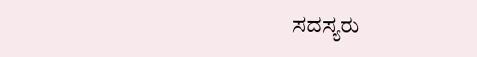ಸದಸ್ಯರು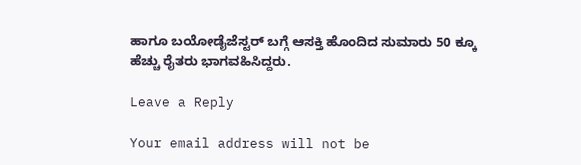ಹಾಗೂ ಬಯೋಡೈಜೆಸ್ಟರ್ ಬಗ್ಗೆ ಆಸಕ್ತಿ ಹೊಂದಿದ ಸುಮಾರು 50 ಕ್ಕೂ ಹೆಚ್ಚು ರೈತರು ಭಾಗವಹಿಸಿದ್ದರು.

Leave a Reply

Your email address will not be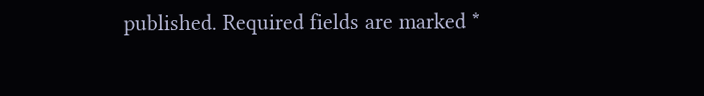published. Required fields are marked *